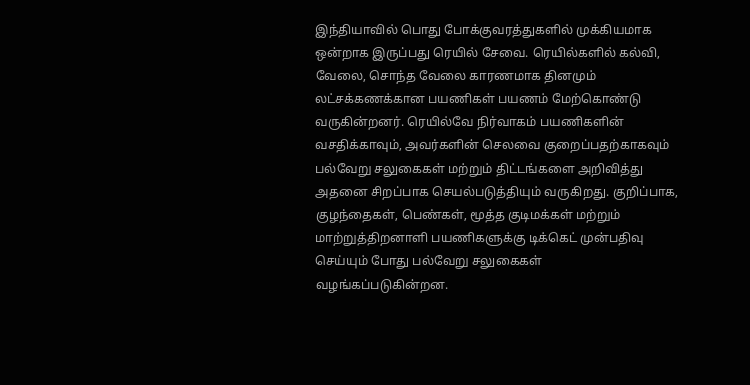இந்தியாவில் பொது போக்குவரத்துகளில் முக்கியமாக ஒன்றாக இருப்பது ரெயில் சேவை. ரெயில்களில் கல்வி, வேலை, சொந்த வேலை காரணமாக தினமும் லட்சக்கணக்கான பயணிகள் பயணம் மேற்கொண்டு வருகின்றனர். ரெயில்வே நிர்வாகம் பயணிகளின் வசதிக்காவும், அவர்களின் செலவை குறைப்பதற்காகவும் பல்வேறு சலுகைகள் மற்றும் திட்டங்களை அறிவித்து அதனை சிறப்பாக செயல்படுத்தியும் வருகிறது. குறிப்பாக, குழந்தைகள், பெண்கள், மூத்த குடிமக்கள் மற்றும் மாற்றுத்திறனாளி பயணிகளுக்கு டிக்கெட் முன்பதிவு செய்யும் போது பல்வேறு சலுகைகள் வழங்கப்படுகின்றன.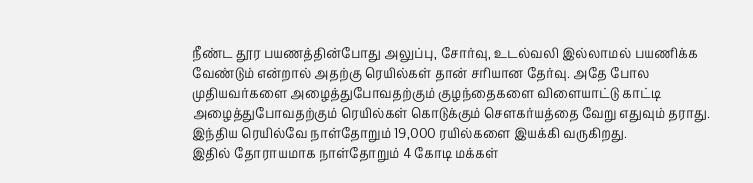நீண்ட தூர பயணத்தின்போது அலுப்பு, சோர்வு, உடல்வலி இல்லாமல் பயணிக்க வேண்டும் என்றால் அதற்கு ரெயில்கள் தான் சரியான தேர்வு. அதே போல முதியவர்களை அழைத்துபோவதற்கும் குழந்தைகளை விளையாட்டு காட்டி அழைத்துபோவதற்கும் ரெயில்கள் கொடுக்கும் செளகர்யத்தை வேறு எதுவும் தராது. இந்திய ரெயில்வே நாள்தோறும் 19,000 ரயில்களை இயக்கி வருகிறது.
இதில் தோராயமாக நாள்தோறும் 4 கோடி மக்கள்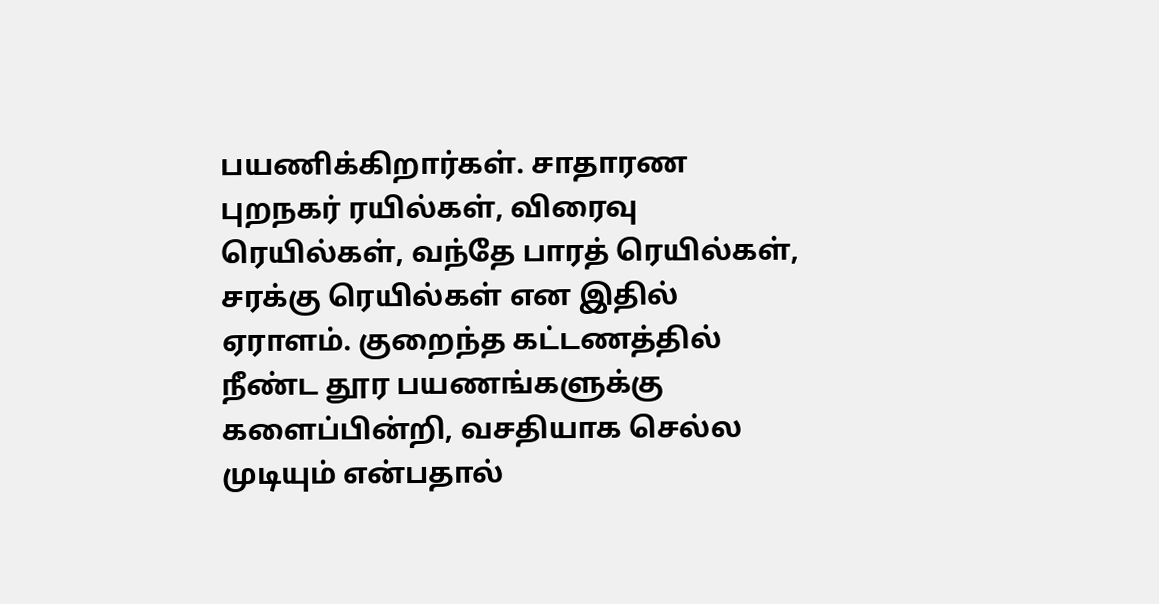பயணிக்கிறார்கள். சாதாரண புறநகர் ரயில்கள், விரைவு ரெயில்கள், வந்தே பாரத் ரெயில்கள், சரக்கு ரெயில்கள் என இதில் ஏராளம். குறைந்த கட்டணத்தில் நீண்ட தூர பயணங்களுக்கு களைப்பின்றி, வசதியாக செல்ல முடியும் என்பதால்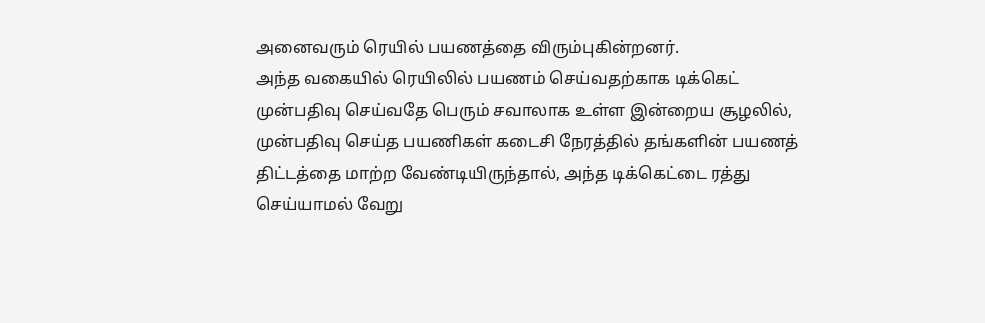அனைவரும் ரெயில் பயணத்தை விரும்புகின்றனர்.
அந்த வகையில் ரெயிலில் பயணம் செய்வதற்காக டிக்கெட் முன்பதிவு செய்வதே பெரும் சவாலாக உள்ள இன்றைய சூழலில், முன்பதிவு செய்த பயணிகள் கடைசி நேரத்தில் தங்களின் பயணத் திட்டத்தை மாற்ற வேண்டியிருந்தால், அந்த டிக்கெட்டை ரத்து செய்யாமல் வேறு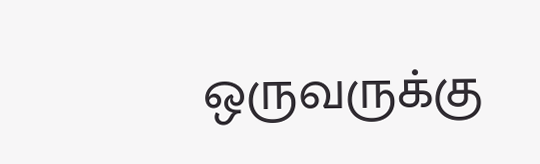ஒருவருக்கு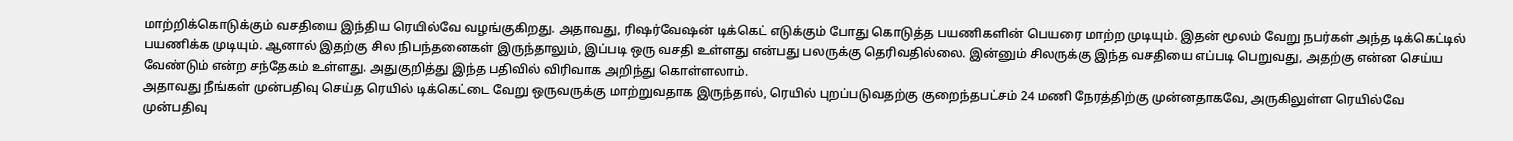மாற்றிக்கொடுக்கும் வசதியை இந்திய ரெயில்வே வழங்குகிறது. அதாவது, ரிஷர்வேஷன் டிக்கெட் எடுக்கும் போது கொடுத்த பயணிகளின் பெயரை மாற்ற முடியும். இதன் மூலம் வேறு நபர்கள் அந்த டிக்கெட்டில் பயணிக்க முடியும். ஆனால் இதற்கு சில நிபந்தனைகள் இருந்தாலும், இப்படி ஒரு வசதி உள்ளது என்பது பலருக்கு தெரிவதில்லை. இன்னும் சிலருக்கு இந்த வசதியை எப்படி பெறுவது, அதற்கு என்ன செய்ய வேண்டும் என்ற சந்தேகம் உள்ளது. அதுகுறித்து இந்த பதிவில் விரிவாக அறிந்து கொள்ளலாம்.
அதாவது நீங்கள் முன்பதிவு செய்த ரெயில் டிக்கெட்டை வேறு ஒருவருக்கு மாற்றுவதாக இருந்தால், ரெயில் புறப்படுவதற்கு குறைந்தபட்சம் 24 மணி நேரத்திற்கு முன்னதாகவே, அருகிலுள்ள ரெயில்வே முன்பதிவு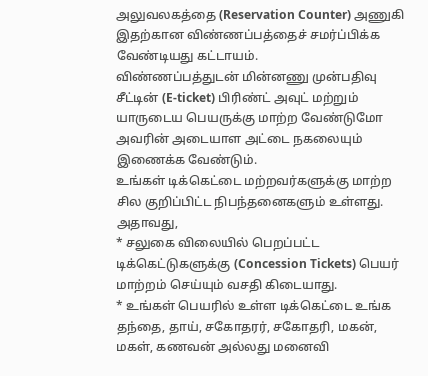அலுவலகத்தை (Reservation Counter) அணுகி இதற்கான விண்ணப்பத்தைச் சமர்ப்பிக்க வேண்டியது கட்டாயம்.
விண்ணப்பத்துடன் மின்னணு முன்பதிவு சீட்டின் (E-ticket) பிரிண்ட் அவுட் மற்றும் யாருடைய பெயருக்கு மாற்ற வேண்டுமோ அவரின் அடையாள அட்டை நகலையும் இணைக்க வேண்டும்.
உங்கள் டிக்கெட்டை மற்றவர்களுக்கு மாற்ற சில குறிப்பிட்ட நிபந்தனைகளும் உள்ளது. அதாவது,
* சலுகை விலையில் பெறப்பட்ட டிக்கெட்டுகளுக்கு (Concession Tickets) பெயர் மாற்றம் செய்யும் வசதி கிடையாது.
* உங்கள் பெயரில் உள்ள டிக்கெட்டை உங்க தந்தை, தாய், சகோதரர், சகோதரி, மகன், மகள், கணவன் அல்லது மனைவி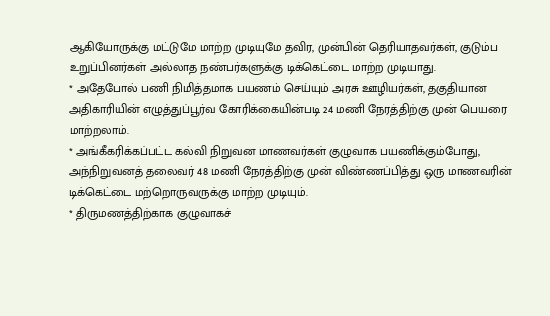ஆகியோருக்கு மட்டுமே மாற்ற முடியுமே தவிர, முன்பின் தெரியாதவர்கள், குடும்ப உறுப்பினர்கள் அல்லாத நண்பர்களுக்கு டிக்கெட்டை மாற்ற முடியாது.
* அதேபோல் பணி நிமித்தமாக பயணம் செய்யும் அரசு ஊழியர்கள், தகுதியான அதிகாரியின் எழுத்துப்பூர்வ கோரிக்கையின்படி 24 மணி நேரத்திற்கு முன் பெயரை மாற்றலாம்.
* அங்கீகரிக்கப்பட்ட கல்வி நிறுவன மாணவர்கள் குழுவாக பயணிக்கும்போது, அந்நிறுவனத் தலைவர் 48 மணி நேரத்திற்கு முன் விண்ணப்பித்து ஒரு மாணவரின் டிக்கெட்டை மற்றொருவருக்கு மாற்ற முடியும்.
* திருமணத்திற்காக குழுவாகச்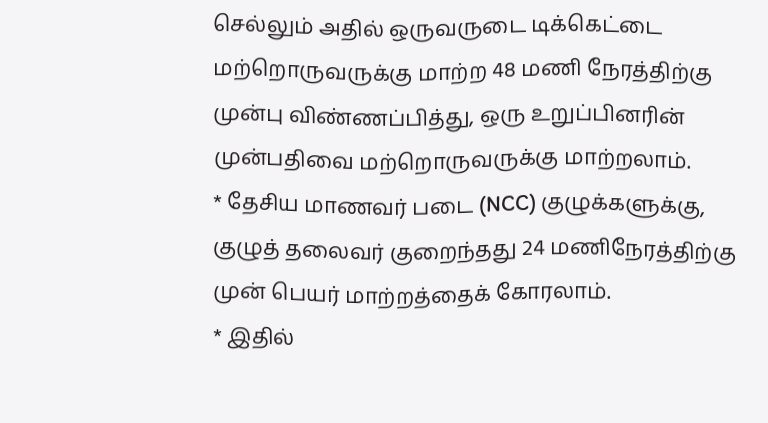செல்லும் அதில் ஒருவருடை டிக்கெட்டை மற்றொருவருக்கு மாற்ற 48 மணி நேரத்திற்கு முன்பு விண்ணப்பித்து, ஒரு உறுப்பினரின் முன்பதிவை மற்றொருவருக்கு மாற்றலாம்.
* தேசிய மாணவர் படை (NCC) குழுக்களுக்கு, குழுத் தலைவர் குறைந்தது 24 மணிநேரத்திற்கு முன் பெயர் மாற்றத்தைக் கோரலாம்.
* இதில்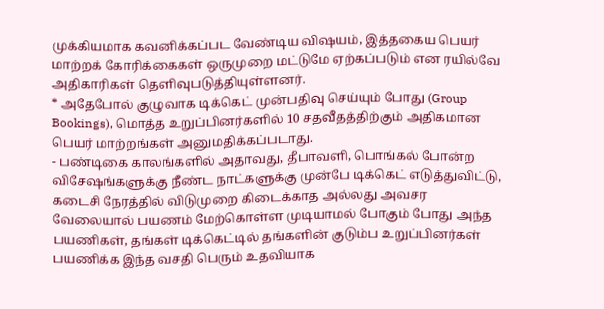முக்கியமாக கவனிக்கப்பட வேண்டிய விஷயம், இத்தகைய பெயர் மாற்றக் கோரிக்கைகள் ஒருமுறை மட்டுமே ஏற்கப்படும் என ரயில்வே அதிகாரிகள் தெளிவுபடுத்தியுள்ளனர்.
* அதேபோல் குழுவாக டிக்கெட் முன்பதிவு செய்யும் போது (Group Bookings), மொத்த உறுப்பினர்களில் 10 சதவீதத்திற்கும் அதிகமான பெயர் மாற்றங்கள் அனுமதிக்கப்படாது.
- பண்டிகை காலங்களில் அதாவது, தீபாவளி, பொங்கல் போன்ற விசேஷங்களுக்கு நீண்ட நாட்களுக்கு முன்பே டிக்கெட் எடுத்துவிட்டு, கடைசி நேரத்தில் விடுமுறை கிடைக்காத அல்லது அவசர வேலையால் பயணம் மேற்கொள்ள முடியாமல் போகும் போது அந்த பயணிகள், தங்கள் டிக்கெட்டில் தங்களின் குடும்ப உறுப்பினர்கள் பயணிக்க இந்த வசதி பெரும் உதவியாக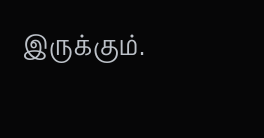இருக்கும்.